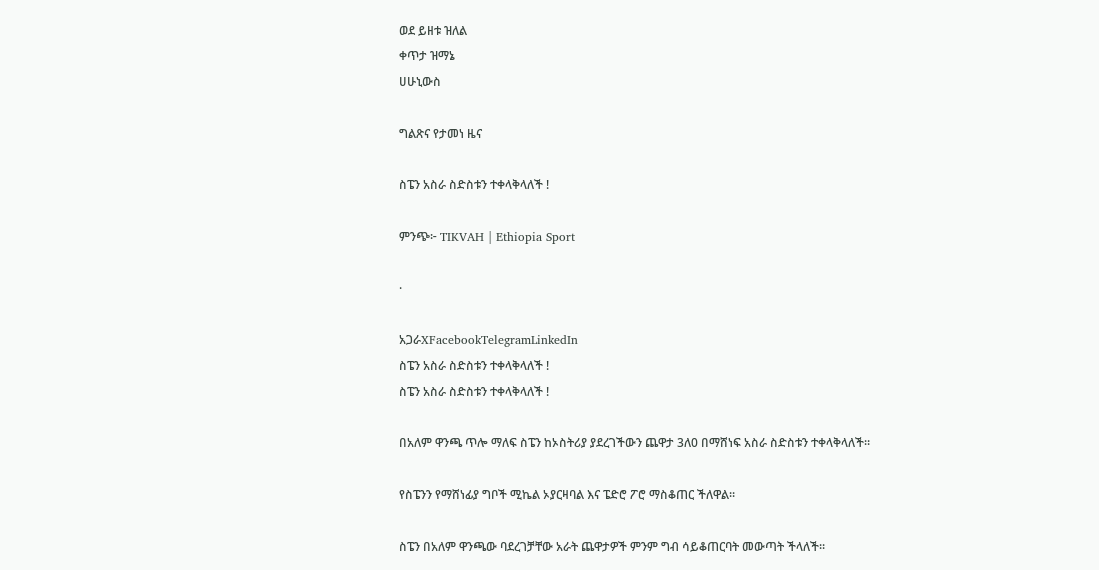ወደ ይዘቱ ዝለል
ቀጥታ ዝማኔ
ሀሁኒውስ

ግልጽና የታመነ ዜና

ስፔን አስራ ስድስቱን ተቀላቅላለች !

ምንጭ፦ TIKVAH | Ethiopia Sport

·

አጋራXFacebookTelegramLinkedIn
ስፔን አስራ ስድስቱን ተቀላቅላለች !
ስፔን አስራ ስድስቱን ተቀላቅላለች !

በአለም ዋንጫ ጥሎ ማለፍ ስፔን ከኦስትሪያ ያደረገችውን ጨዋታ 3ለ0 በማሸነፍ አስራ ስድስቱን ተቀላቅላለች።

የስፔንን የማሸነፊያ ግቦች ሚኬል ኦያርዛባል እና ፔድሮ ፖሮ ማስቆጠር ችለዋል።

ስፔን በአለም ዋንጫው ባደረገቻቸው አራት ጨዋታዎች ምንም ግብ ሳይቆጠርባት መውጣት ችላለች።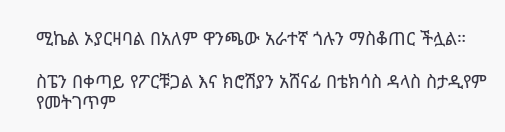ሚኬል ኦያርዛባል በአለም ዋንጫው አራተኛ ጎሉን ማስቆጠር ችሏል።

ስፔን በቀጣይ የፖርቹጋል እና ክሮሽያን አሸናፊ በቴክሳስ ዳላስ ስታዲየም የመትገጥም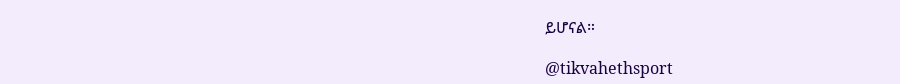ይሆናል።

@tikvahethsport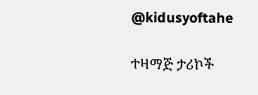@kidusyoftahe

ተዛማጅ ታሪኮች